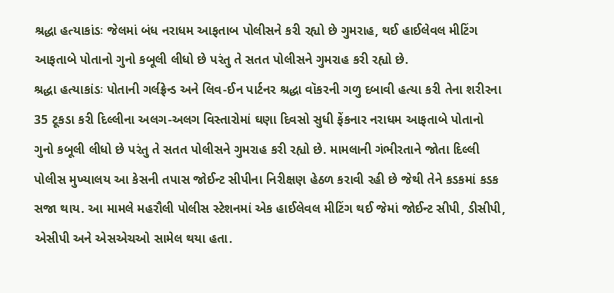શ્રદ્ધા હત્યાકાંડઃ જેલમાં બંધ નરાધમ આફતાબ પોલીસને કરી રહ્યો છે ગુમરાહ, થઈ હાઈલેવલ મીટિંગ
આફતાબે પોતાનો ગુનો કબૂલી લીધો છે પરંતુ તે સતત પોલીસને ગુમરાહ કરી રહ્યો છે.
શ્રદ્ધા હત્યાકાંડઃ પોતાની ગર્લફ્રેન્ડ અને લિવ-ઈન પાર્ટનર શ્રદ્ધા વૉકરની ગળુ દબાવી હત્યા કરી તેના શરીરના 35 ટૂકડા કરી દિલ્લીના અલગ-અલગ વિસ્તારોમાં ઘણા દિવસો સુધી ફેંકનાર નરાધમ આફતાબે પોતાનો ગુનો કબૂલી લીધો છે પરંતુ તે સતત પોલીસને ગુમરાહ કરી રહ્યો છે. મામલાની ગંભીરતાને જોતા દિલ્લી પોલીસ મુખ્યાલય આ કેસની તપાસ જોઈન્ટ સીપીના નિરીક્ષણ હેઠળ કરાવી રહી છે જેથી તેને કડકમાં કડક સજા થાય. આ મામલે મહરૌલી પોલીસ સ્ટેશનમાં એક હાઈલેવલ મીટિંગ થઈ જેમાં જોઈન્ટ સીપી, ડીસીપી, એસીપી અને એસએચઓ સામેલ થયા હતા.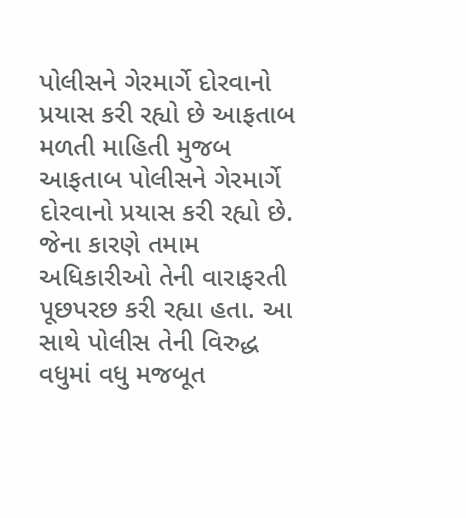પોલીસને ગેરમાર્ગે દોરવાનો પ્રયાસ કરી રહ્યો છે આફતાબ
મળતી માહિતી મુજબ આફતાબ પોલીસને ગેરમાર્ગે દોરવાનો પ્રયાસ કરી રહ્યો છે. જેના કારણે તમામ અધિકારીઓ તેની વારાફરતી પૂછપરછ કરી રહ્યા હતા. આ સાથે પોલીસ તેની વિરુદ્ધ વધુમાં વધુ મજબૂત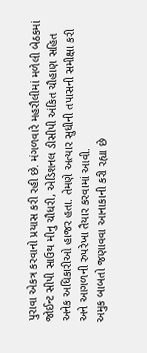પુરાવા એકત્ર કરવાનો પ્રયાસ કરી રહી છે. મંગળવારે મહરૌલીમાં મળેલી બેઠકમાં જોઈન્ટ સીપી સાઉથ મીનુ ચૌધરી, એડિશનલ ડીસીપી અંકિત ચૌહાણ સહિત અનેક અધિકારીઓ હાજર હતા. તેમણે અત્યાર સુધીની તપાસની સમીક્ષા કરી અને આગળની રુપરેખા તૈયાર કરવામાં આવી.
અમુક બાબતો જણાવવા આનાકાની કરી રહ્યા છે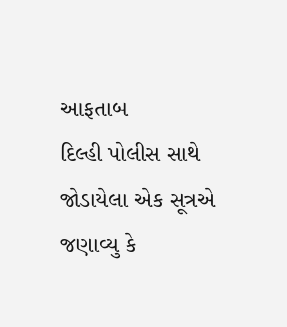આફતાબ
દિલ્હી પોલીસ સાથે જોડાયેલા એક સૂત્રએ જણાવ્યુ કે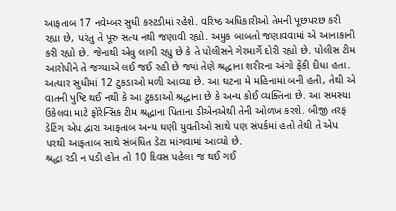આફતાબ 17 નવેમ્બર સુધી કસ્ટડીમાં રહેશે. વરિષ્ઠ અધિકારીઓ તેમની પૂછપરછ કરી રહ્યા છે, પરંતુ તે પૂરુ સત્ય નથી જણાવી રહ્યો. અમુક બાબતો જણાવવામાં એ આનાકાની કરી રહ્યો છે. જેનાથી એવુ લાગી રહ્યુ છે કે તે પોલીસને ગેરમાર્ગે દોરી રહ્યો છે. પોલીસ ટીમ આરોપીને તે જગ્યાએ લઈ જઈ રહી છે જ્યાં તેણે શ્રદ્ધાના શરીરના અંગો ફેંકી દીધા હતા. અત્યાર સુધીમાં 12 ટુકડાઓ મળી આવ્યા છે. આ ઘટના મે મહિનામાં બની હતી, તેથી એ વાતની પુષ્ટિ થઈ નથી કે આ ટુકડાઓ શ્રદ્ધાના છે કે અન્ય કોઈ વ્યક્તિના છે. આ સમસ્યા ઉકેલવા માટે ફોરેન્સિક ટીમ શ્રદ્ધાના પિતાના ડીએનએથી તેની ઓળખ કરશે. બીજી તરફ ડેટિંગ એપ દ્વારા આફતાબ અન્ય ઘણી યુવતીઓ સાથે પણ સંપર્કમાં હતો તેથી તે એપ પરથી આફતાબ સાથે સંબંધિત ડેટા માંગવામાં આવ્યો છે.
શ્રદ્ધા રડી ન પડી હોત તો 10 દિવસ પહેલા જ થઈ ગઈ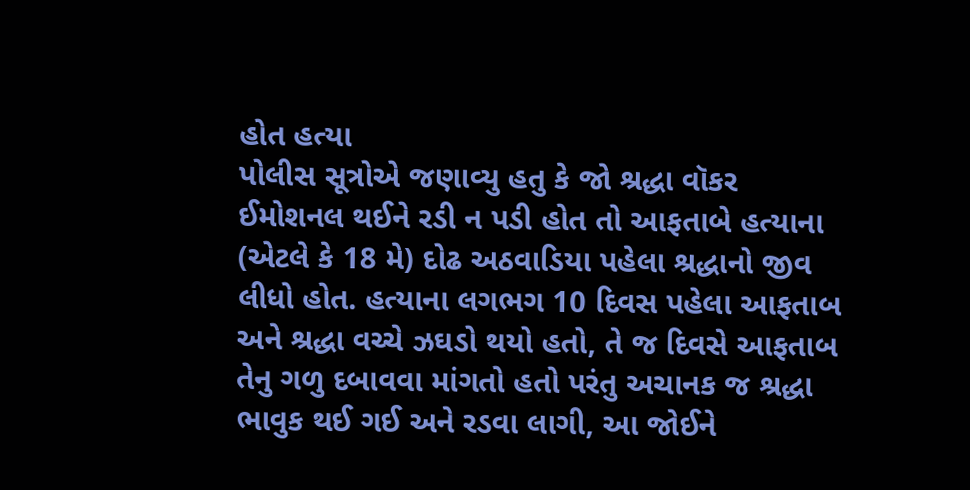હોત હત્યા
પોલીસ સૂત્રોએ જણાવ્યુ હતુ કે જો શ્રદ્ધા વૉકર ઈમોશનલ થઈને રડી ન પડી હોત તો આફતાબે હત્યાના (એટલે કે 18 મે) દોઢ અઠવાડિયા પહેલા શ્રદ્ધાનો જીવ લીધો હોત. હત્યાના લગભગ 10 દિવસ પહેલા આફતાબ અને શ્રદ્ધા વચ્ચે ઝઘડો થયો હતો, તે જ દિવસે આફતાબ તેનુ ગળુ દબાવવા માંગતો હતો પરંતુ અચાનક જ શ્રદ્ધા ભાવુક થઈ ગઈ અને રડવા લાગી, આ જોઈને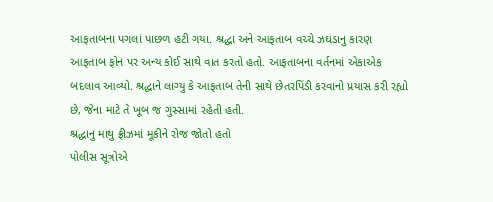આફતાબના પગલાં પાછળ હટી ગયા. શ્રદ્ધા અને આફતાબ વચ્ચે ઝઘડાનુ કારણ આફતાબ ફોન પર અન્ય કોઈ સાથે વાત કરતો હતો. આફતાબના વર્તનમાં એકાએક બદલાવ આવ્યો. શ્રદ્ધાને લાગ્યુ કે આફતાબ તેની સાથે છેતરપિંડી કરવાનો પ્રયાસ કરી રહ્યો છે, જેના માટે તે ખૂબ જ ગુસ્સામાં રહેતી હતી.
શ્રદ્ધાનુ માથુ ફ્રીઝમાં મૂકીને રોજ જોતો હતો
પોલીસ સૂત્રોએ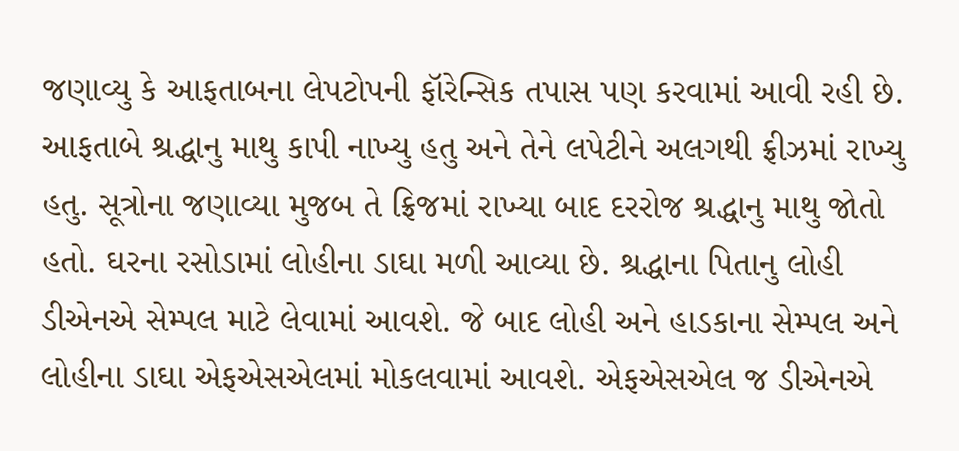જણાવ્યુ કે આફતાબના લેપટોપની ફૉરેન્સિક તપાસ પણ કરવામાં આવી રહી છે. આફતાબે શ્રદ્ધાનુ માથુ કાપી નાખ્યુ હતુ અને તેને લપેટીને અલગથી ફ્રીઝમાં રાખ્યુ હતુ. સૂત્રોના જણાવ્યા મુજબ તે ફ્રિજમાં રાખ્યા બાદ દરરોજ શ્રદ્ધાનુ માથુ જોતો હતો. ઘરના રસોડામાં લોહીના ડાઘા મળી આવ્યા છે. શ્રદ્ધાના પિતાનુ લોહી ડીએનએ સેમ્પલ માટે લેવામાં આવશે. જે બાદ લોહી અને હાડકાના સેમ્પલ અને લોહીના ડાઘા એફએસએલમાં મોકલવામાં આવશે. એફએસએલ જ ડીએનએ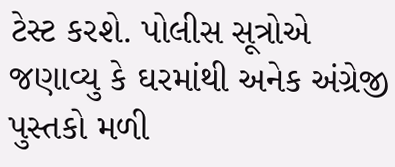ટેસ્ટ કરશે. પોલીસ સૂત્રોએ જણાવ્યુ કે ઘરમાંથી અનેક અંગ્રેજી પુસ્તકો મળી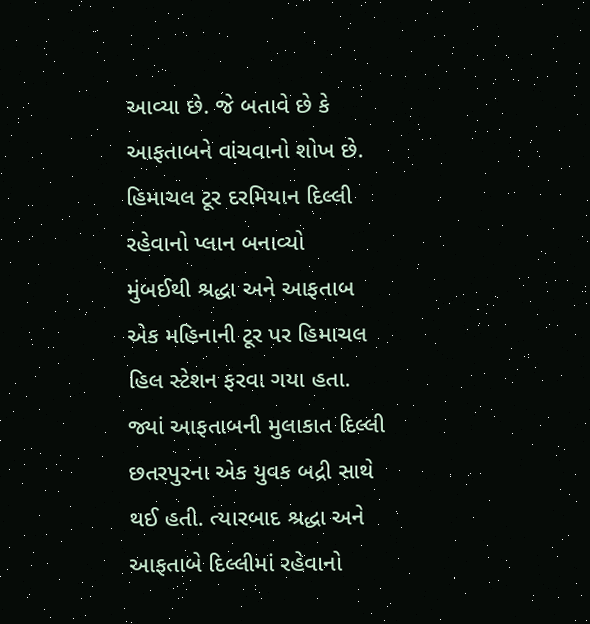આવ્યા છે. જે બતાવે છે કે આફતાબને વાંચવાનો શોખ છે.
હિમાચલ ટૂર દરમિયાન દિલ્લી રહેવાનો પ્લાન બનાવ્યો
મુંબઈથી શ્રદ્ધા અને આફતાબ એક મહિનાની ટૂર પર હિમાચલ હિલ સ્ટેશન ફરવા ગયા હતા. જ્યાં આફતાબની મુલાકાત દિલ્લી છતરપુરના એક યુવક બદ્રી સાથે થઈ હતી. ત્યારબાદ શ્રદ્ધા અને આફતાબે દિલ્લીમાં રહેવાનો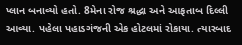પ્લાન બનાવ્યો હતો. 8મેના રોજ શ્રદ્ધા અને આફતાબ દિલ્લી આવ્યા. પહેલા પહાડગંજની એક હોટલમાં રોકાયા. ત્યારબાદ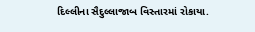દિલ્લીના સૈદુલ્લાજાબ વિસ્તારમાં રોકાયા.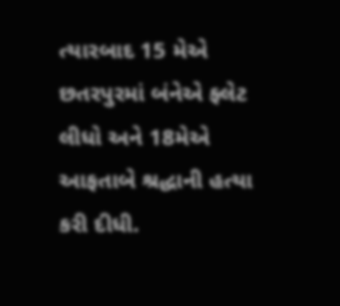ત્યારબાદ 15 મેએ છતરપુરમાં બંનેએ ફ્લેટ લીધો અને 18મેએ આફતાબે શ્રદ્ધાની હત્યા કરી દીધી.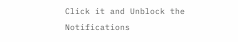Click it and Unblock the Notifications